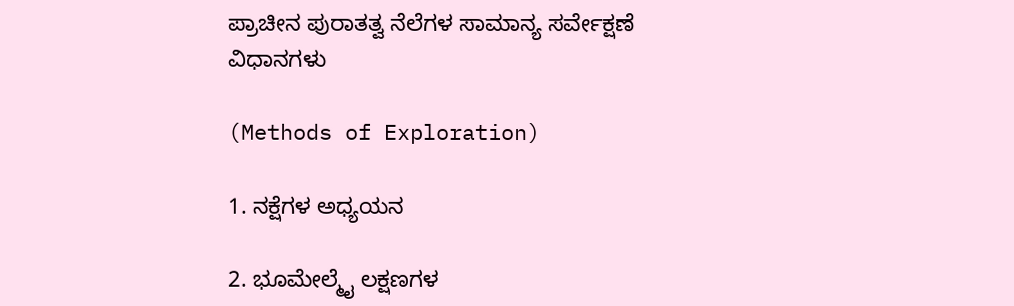ಪ್ರಾಚೀನ ಪುರಾತತ್ವ ನೆಲೆಗಳ ಸಾಮಾನ್ಯ ಸರ್ವೇಕ್ಷಣೆ ವಿಧಾನಗಳು

(Methods of Exploration)

1. ನಕ್ಷೆಗಳ ಅಧ್ಯಯನ

2. ಭೂಮೇಲ್ಮೈ ಲಕ್ಷಣಗಳ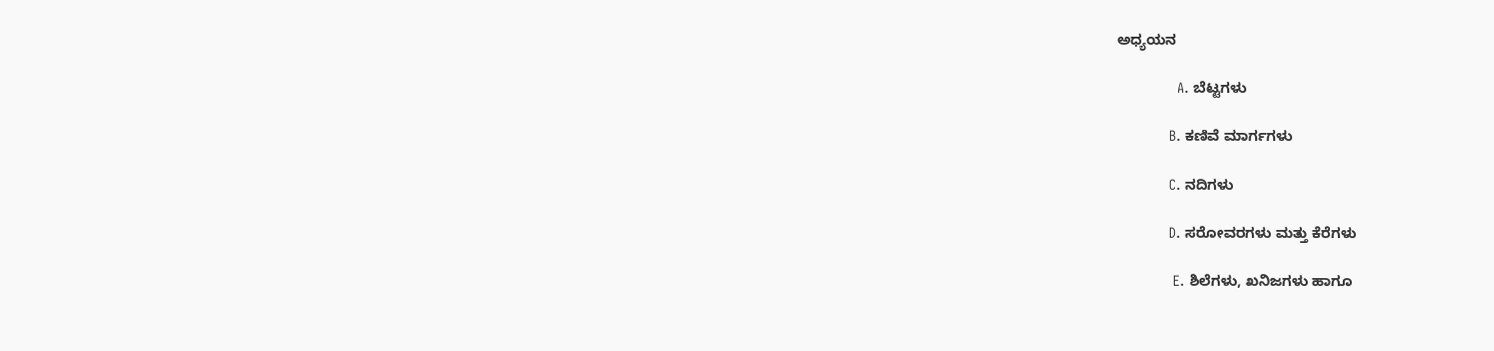ಅಧ್ಯಯನ

               A. ಬೆಟ್ಟಗಳು

             B. ಕಣಿವೆ ಮಾರ್ಗಗಳು

             C. ನದಿಗಳು

             D. ಸರೋವರಗಳು ಮತ್ತು ಕೆರೆಗಳು

              E. ಶಿಲೆಗಳು, ಖನಿಜಗಳು ಹಾಗೂ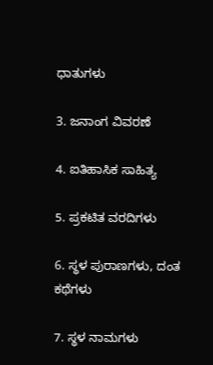ಧಾತುಗಳು

3. ಜನಾಂಗ ವಿವರಣೆ

4. ಐತಿಹಾಸಿಕ ಸಾಹಿತ್ಯ

5. ಪ್ರಕಟಿತ ವರದಿಗಳು

6. ಸ್ಥಳ ಪುರಾಣಗಳು, ದಂತ ಕಥೆಗಳು

7. ಸ್ಥಳ ನಾಮಗಳು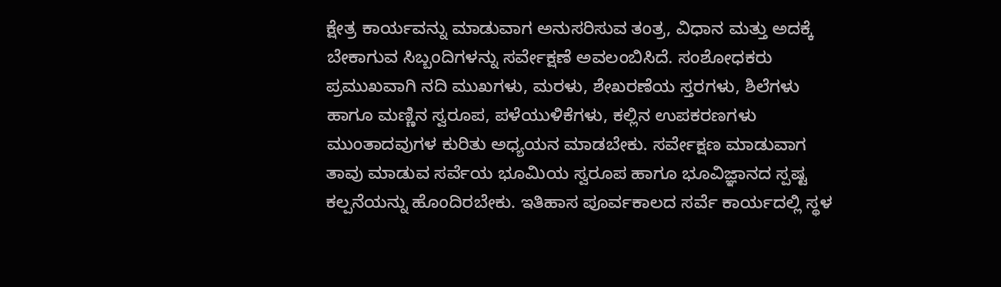ಕ್ಷೇತ್ರ ಕಾರ್ಯವನ್ನು ಮಾಡುವಾಗ ಅನುಸರಿಸುವ ತಂತ್ರ, ವಿಧಾನ ಮತ್ತು ಅದಕ್ಕೆ ಬೇಕಾಗುವ ಸಿಬ್ಬಂದಿಗಳನ್ನು ಸರ್ವೇಕ್ಷಣೆ ಅವಲಂಬಿಸಿದೆ. ಸಂಶೋಧಕರು ಪ್ರಮುಖವಾಗಿ ನದಿ ಮುಖಗಳು, ಮರಳು, ಶೇಖರಣೆಯ ಸ್ತರಗಳು, ಶಿಲೆಗಳು ಹಾಗೂ ಮಣ್ಣಿನ ಸ್ವರೂಪ, ಪಳೆಯುಳಿಕೆಗಳು, ಕಲ್ಲಿನ ಉಪಕರಣಗಳು ಮುಂತಾದವುಗಳ ಕುರಿತು ಅಧ್ಯಯನ ಮಾಡಬೇಕು. ಸರ್ವೇಕ್ಷಣ ಮಾಡುವಾಗ ತಾವು ಮಾಡುವ ಸರ್ವೆಯ ಭೂಮಿಯ ಸ್ವರೂಪ ಹಾಗೂ ಭೂವಿಜ್ಞಾನದ ಸ್ಪಷ್ಟ ಕಲ್ಪನೆಯನ್ನು ಹೊಂದಿರಬೇಕು. ಇತಿಹಾಸ ಪೂರ್ವಕಾಲದ ಸರ್ವೆ ಕಾರ್ಯದಲ್ಲಿ ಸ್ಥಳ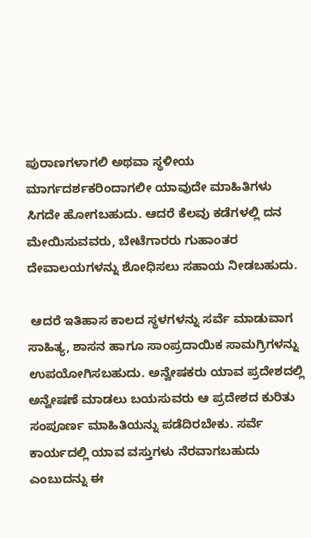ಪುರಾಣಗಳಾಗಲಿ ಅಥವಾ ಸ್ಥಳೀಯ ಮಾರ್ಗದರ್ಶಕರಿಂದಾಗಲೀ ಯಾವುದೇ ಮಾಹಿತಿಗಳು ಸಿಗದೇ ಹೋಗಬಹುದು. ಆದರೆ ಕೆಲವು ಕಡೆಗಳಲ್ಲಿ ದನ ಮೇಯಿಸುವವರು, ಬೇಟೆಗಾರರು ಗುಹಾಂತರ ದೇವಾಲಯಗಳನ್ನು ಶೋಧಿಸಲು ಸಹಾಯ ನೀಡಬಹುದು.

 ಆದರೆ ಇತಿಹಾಸ ಕಾಲದ ಸ್ಥಳಗಳನ್ನು ಸರ್ವೆ ಮಾಡುವಾಗ ಸಾಹಿತ್ಯ, ಶಾಸನ ಹಾಗೂ ಸಾಂಪ್ರದಾಯಿಕ ಸಾಮಗ್ರಿಗಳನ್ನು ಉಪಯೋಗಿಸಬಹುದು. ಅನ್ವೇಷಕರು ಯಾವ ಪ್ರದೇಶದಲ್ಲಿ ಅನ್ವೇಷಣೆ ಮಾಡಲು ಬಯಸುವರು ಆ ಪ್ರದೇಶದ ಕುರಿತು ಸಂಪೂರ್ಣ ಮಾಹಿತಿಯನ್ನು ಪಡೆದಿರಬೇಕು. ಸರ್ವೆ ಕಾರ್ಯದಲ್ಲಿ ಯಾವ ವಸ್ತುಗಳು ನೆರವಾಗಬಹುದು ಎಂಬುದನ್ನು ಈ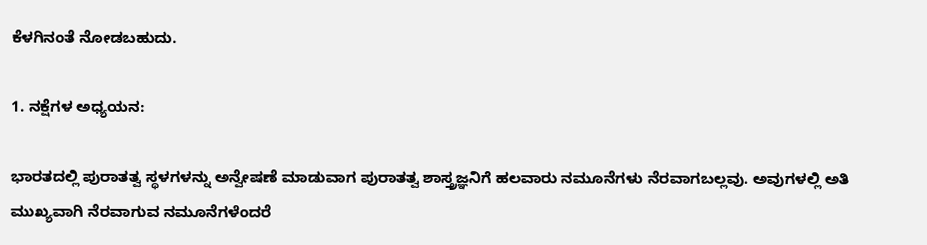ಕೆಳಗಿನಂತೆ ನೋಡಬಹುದು.

1. ನಕ್ಷೆಗಳ ಅಧ್ಯಯನ:

ಭಾರತದಲ್ಲಿ ಪುರಾತತ್ವ ಸ್ಥಳಗಳನ್ನು ಅನ್ವೇಷಣೆ ಮಾಡುವಾಗ ಪುರಾತತ್ವ ಶಾಸ್ತ್ರಜ್ಞನಿಗೆ ಹಲವಾರು ನಮೂನೆಗಳು ನೆರವಾಗಬಲ್ಲವು. ಅವುಗಳಲ್ಲಿ ಅತಿ ಮುಖ್ಯವಾಗಿ ನೆರವಾಗುವ ನಮೂನೆಗಳೆಂದರೆ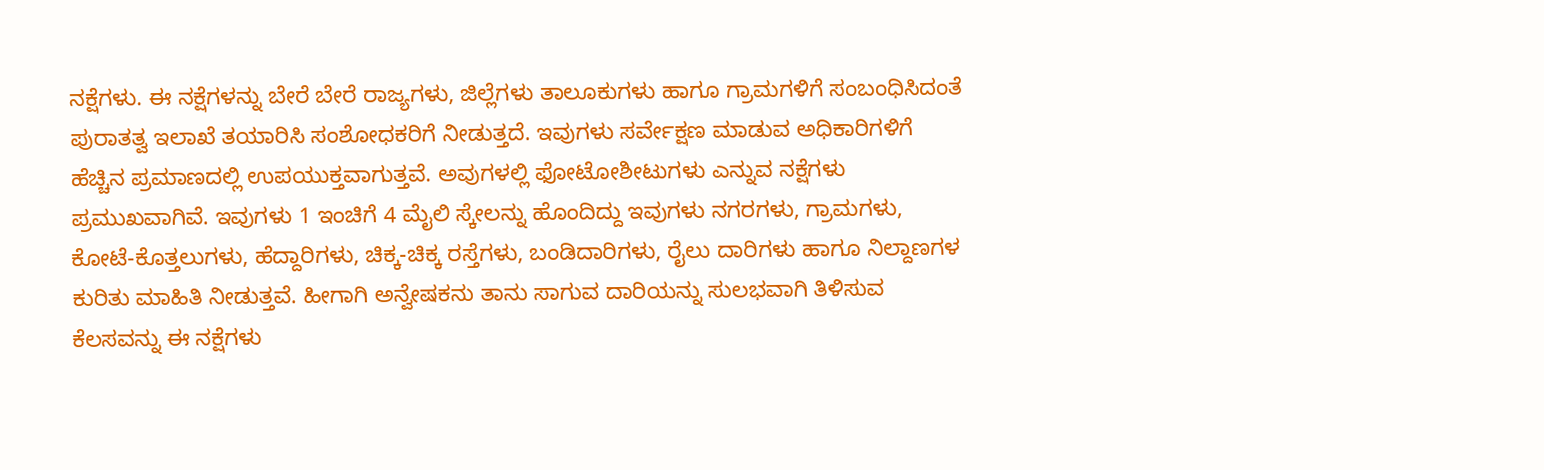ನಕ್ಷೆಗಳು. ಈ ನಕ್ಷೆಗಳನ್ನು ಬೇರೆ ಬೇರೆ ರಾಜ್ಯಗಳು, ಜಿಲ್ಲೆಗಳು ತಾಲೂಕುಗಳು ಹಾಗೂ ಗ್ರಾಮಗಳಿಗೆ ಸಂಬಂಧಿಸಿದಂತೆ ಪುರಾತತ್ವ ಇಲಾಖೆ ತಯಾರಿಸಿ ಸಂಶೋಧಕರಿಗೆ ನೀಡುತ್ತದೆ. ಇವುಗಳು ಸರ್ವೇಕ್ಷಣ ಮಾಡುವ ಅಧಿಕಾರಿಗಳಿಗೆ ಹೆಚ್ಚಿನ ಪ್ರಮಾಣದಲ್ಲಿ ಉಪಯುಕ್ತವಾಗುತ್ತವೆ. ಅವುಗಳಲ್ಲಿ ಫೋಟೋಶೀಟುಗಳು ಎನ್ನುವ ನಕ್ಷೆಗಳು ಪ್ರಮುಖವಾಗಿವೆ. ಇವುಗಳು 1 ಇಂಚಿಗೆ 4 ಮೈಲಿ ಸ್ಕೇಲನ್ನು ಹೊಂದಿದ್ದು ಇವುಗಳು ನಗರಗಳು, ಗ್ರಾಮಗಳು, ಕೋಟೆ-ಕೊತ್ತಲುಗಳು, ಹೆದ್ದಾರಿಗಳು, ಚಿಕ್ಕ-ಚಿಕ್ಕ ರಸ್ತೆಗಳು, ಬಂಡಿದಾರಿಗಳು, ರೈಲು ದಾರಿಗಳು ಹಾಗೂ ನಿಲ್ದಾಣಗಳ ಕುರಿತು ಮಾಹಿತಿ ನೀಡುತ್ತವೆ. ಹೀಗಾಗಿ ಅನ್ವೇಷಕನು ತಾನು ಸಾಗುವ ದಾರಿಯನ್ನು ಸುಲಭವಾಗಿ ತಿಳಿಸುವ ಕೆಲಸವನ್ನು ಈ ನಕ್ಷೆಗಳು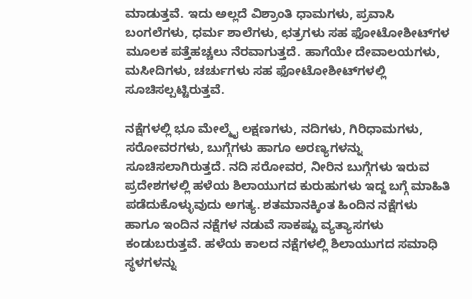ಮಾಡುತ್ತವೆ. ಇದು ಅಲ್ಲದೆ ವಿಶ್ರಾಂತಿ ಧಾಮಗಳು, ಪ್ರವಾಸಿ ಬಂಗಲೆಗಳು, ಧರ್ಮ ಶಾಲೆಗಳು, ಛತ್ರಗಳು ಸಹ ಫೋಟೋಶೀಟ್‌ಗಳ ಮೂಲಕ ಪತ್ತೆಹಚ್ಚಲು ನೆರವಾಗುತ್ತದೆ. ಹಾಗೆಯೇ ದೇವಾಲಯಗಳು, ಮಸೀದಿಗಳು, ಚರ್ಚುಗಳು ಸಹ ಫೋಟೋಶೀಟ್‌ಗಳಲ್ಲಿ ಸೂಚಿಸಲ್ಪಟ್ಟಿರುತ್ತವೆ.

ನಕ್ಷೆಗಳಲ್ಲಿ ಭೂ ಮೇಲ್ಮೈ ಲಕ್ಷಣಗಳು, ನದಿಗಳು, ಗಿರಿಧಾಮಗಳು, ಸರೋವರಗಳು, ಬುಗ್ಗೆಗಳು ಹಾಗೂ ಅರಣ್ಯಗಳನ್ನು ಸೂಚಿಸಲಾಗಿರುತ್ತದೆ. ನದಿ ಸರೋವರ, ನೀರಿನ ಬುಗ್ಗೆಗಳು ಇರುವ ಪ್ರದೇಶಗಳಲ್ಲಿ ಹಳೆಯ ಶಿಲಾಯುಗದ ಕುರುಹುಗಳು ಇದ್ದ ಬಗ್ಗೆ ಮಾಹಿತಿ ಪಡೆದುಕೊಳ್ಳುವುದು ಅಗತ್ಯ. ಶತಮಾನಕ್ಕಿಂತ ಹಿಂದಿನ ನಕ್ಷೆಗಳು ಹಾಗೂ ಇಂದಿನ ನಕ್ಷೆಗಳ ನಡುವೆ ಸಾಕಷ್ಟು ವ್ಯತ್ಯಾಸಗಳು ಕಂಡುಬರುತ್ತವೆ. ಹಳೆಯ ಕಾಲದ ನಕ್ಷೆಗಳಲ್ಲಿ ಶಿಲಾಯುಗದ ಸಮಾಧಿ ಸ್ಥಳಗಳನ್ನು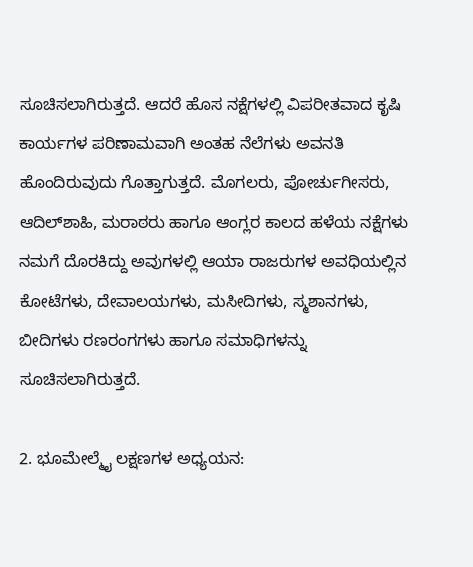ಸೂಚಿಸಲಾಗಿರುತ್ತದೆ. ಆದರೆ ಹೊಸ ನಕ್ಷೆಗಳಲ್ಲಿ ವಿಪರೀತವಾದ ಕೃಷಿ ಕಾರ್ಯಗಳ ಪರಿಣಾಮವಾಗಿ ಅಂತಹ ನೆಲೆಗಳು ಅವನತಿ ಹೊಂದಿರುವುದು ಗೊತ್ತಾಗುತ್ತದೆ. ಮೊಗಲರು, ಪೋರ್ಚುಗೀಸರು, ಆದಿಲ್‌ಶಾಹಿ, ಮರಾಠರು ಹಾಗೂ ಆಂಗ್ಲರ ಕಾಲದ ಹಳೆಯ ನಕ್ಷೆಗಳು ನಮಗೆ ದೊರಕಿದ್ದು ಅವುಗಳಲ್ಲಿ ಆಯಾ ರಾಜರುಗಳ ಅವಧಿಯಲ್ಲಿನ ಕೋಟೆಗಳು, ದೇವಾಲಯಗಳು, ಮಸೀದಿಗಳು, ಸ್ಮಶಾನಗಳು, ಬೀದಿಗಳು ರಣರಂಗಗಳು ಹಾಗೂ ಸಮಾಧಿಗಳನ್ನು ಸೂಚಿಸಲಾಗಿರುತ್ತದೆ.

2. ಭೂಮೇಲ್ಮೈ ಲಕ್ಷಣಗಳ ಅಧ್ಯಯನ: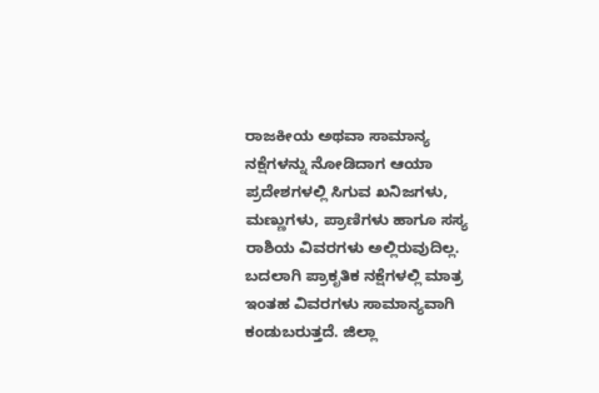ರಾಜಕೀಯ ಅಥವಾ ಸಾಮಾನ್ಯ ನಕ್ಷೆಗಳನ್ನು ನೋಡಿದಾಗ ಆಯಾ ಪ್ರದೇಶಗಳಲ್ಲಿ ಸಿಗುವ ಖನಿಜಗಳು, ಮಣ್ಣುಗಳು, ಪ್ರಾಣಿಗಳು ಹಾಗೂ ಸಸ್ಯ ರಾಶಿಯ ವಿವರಗಳು ಅಲ್ಲಿರುವುದಿಲ್ಲ. ಬದಲಾಗಿ ಪ್ರಾಕೃತಿಕ ನಕ್ಷೆಗಳಲ್ಲಿ ಮಾತ್ರ ಇಂತಹ ವಿವರಗಳು ಸಾಮಾನ್ಯವಾಗಿ ಕಂಡುಬರುತ್ತದೆ. ಜಿಲ್ಲಾ‌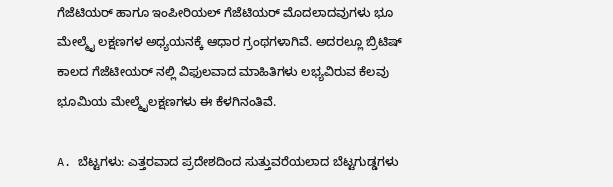ಗೆಜೆಟಿಯರ್ ಹಾಗೂ ಇಂಪೀರಿಯಲ್ ಗೆಜೆಟಿಯರ್ ಮೊದಲಾದವುಗಳು ಭೂ ಮೇಲ್ಮೈ ಲಕ್ಷಣಗಳ ಅಧ್ಯಯನಕ್ಕೆ ಆಧಾರ ಗ್ರಂಥಗಳಾಗಿವೆ. ಅದರಲ್ಲೂ ಬ್ರಿಟಿಷ್ ಕಾಲದ ಗೆಜೆಟೀಯರ್ ನಲ್ಲಿ ವಿಫುಲವಾದ ಮಾಹಿತಿಗಳು ಲಭ್ಯವಿರುವ ಕೆಲವು ಭೂಮಿಯ ಮೇಲ್ಮೈಲಕ್ಷಣಗಳು ಈ ಕೆಳಗಿನಂತಿವೆ.

A. ಬೆಟ್ಟಗಳು: ಎತ್ತರವಾದ ಪ್ರದೇಶದಿಂದ ಸುತ್ತುವರೆಯಲಾದ ಬೆಟ್ಟಗುಡ್ಡಗಳು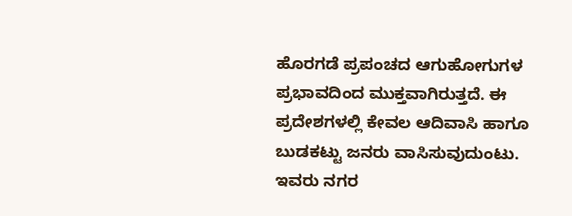ಹೊರಗಡೆ ಪ್ರಪಂಚದ ಆಗುಹೋಗುಗಳ ಪ್ರಭಾವದಿಂದ ಮುಕ್ತವಾಗಿರುತ್ತದೆ. ಈ ಪ್ರದೇಶಗಳಲ್ಲಿ ಕೇವಲ ಆದಿವಾಸಿ ಹಾಗೂ ಬುಡಕಟ್ಟು ಜನರು ವಾಸಿಸುವುದುಂಟು. ಇವರು ನಗರ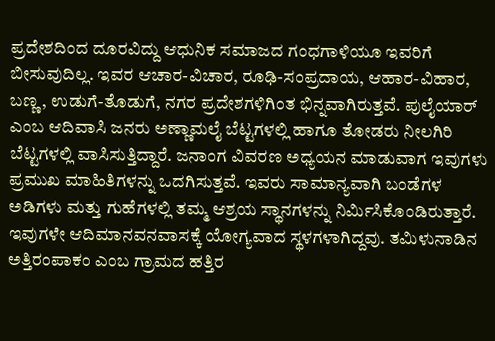ಪ್ರದೇಶದಿಂದ ದೂರವಿದ್ದು ಆಧುನಿಕ ಸಮಾಜದ ಗಂಧಗಾಳಿಯೂ ಇವರಿಗೆ ಬೀಸುವುದಿಲ್ಲ. ಇವರ ಆಚಾರ-ವಿಚಾರ, ರೂಢಿ-ಸಂಪ್ರದಾಯ, ಆಹಾರ-ವಿಹಾರ, ಬಣ್ಣ, ಉಡುಗೆ-ತೊಡುಗೆ, ನಗರ ಪ್ರದೇಶಗಳಿಗಿಂತ ಭಿನ್ನವಾಗಿರುತ್ತವೆ. ಪುಲೈಯಾರ್ ಎಂಬ ಆದಿವಾಸಿ ಜನರು ಅಣ್ಣಾಮಲೈ ಬೆಟ್ಟಗಳಲ್ಲಿ ಹಾಗೂ ತೋಡರು ನೀಲಗಿರಿ ಬೆಟ್ಟಗಳಲ್ಲಿ ವಾಸಿಸುತ್ತಿದ್ದಾರೆ. ಜನಾಂಗ ವಿವರಣ ಅಧ್ಯಯನ ಮಾಡುವಾಗ ಇವುಗಳು ಪ್ರಮುಖ ಮಾಹಿತಿಗಳನ್ನು ಒದಗಿಸುತ್ತವೆ. ಇವರು ಸಾಮಾನ್ಯವಾಗಿ ಬಂಡೆಗಳ ಅಡಿಗಳು ಮತ್ತು ಗುಹೆಗಳಲ್ಲಿ ತಮ್ಮ ಆಶ್ರಯ ಸ್ಥಾನಗಳನ್ನು ನಿರ್ಮಿಸಿಕೊಂಡಿರುತ್ತಾರೆ. ಇವುಗಳೇ ಆದಿಮಾನವನವಾಸಕ್ಕೆ ಯೋಗ್ಯವಾದ ಸ್ಥಳಗಳಾಗಿದ್ದವು. ತಮಿಳುನಾಡಿನ ಅತ್ತಿರಂಪಾಕಂ ಎಂಬ ಗ್ರಾಮದ ಹತ್ತಿರ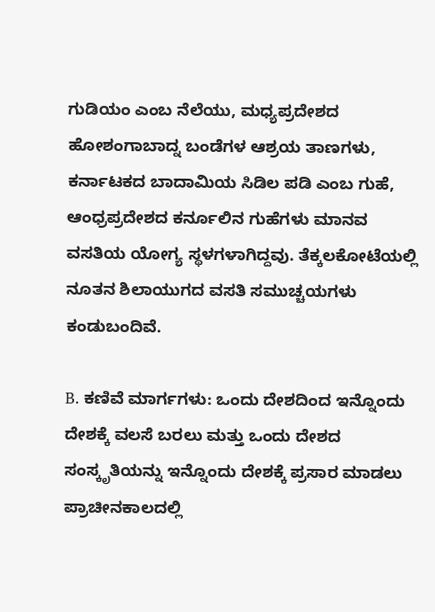ಗುಡಿಯಂ ಎಂಬ ನೆಲೆಯು, ಮಧ್ಯಪ್ರದೇಶದ ಹೋಶಂಗಾಬಾದ್ನ ಬಂಡೆಗಳ ಆಶ್ರಯ ತಾಣಗಳು, ಕರ್ನಾಟಕದ ಬಾದಾಮಿಯ ಸಿಡಿಲ ಪಡಿ ಎಂಬ ಗುಹೆ, ಆಂಧ್ರಪ್ರದೇಶದ ಕರ್ನೂಲಿನ ಗುಹೆಗಳು ಮಾನವ ವಸತಿಯ ಯೋಗ್ಯ ಸ್ಥಳಗಳಾಗಿದ್ದವು. ತೆಕ್ಕಲಕೋಟೆಯಲ್ಲಿ ನೂತನ ಶಿಲಾಯುಗದ ವಸತಿ ಸಮುಚ್ಚಯಗಳು ಕಂಡುಬಂದಿವೆ.

B. ಕಣಿವೆ ಮಾರ್ಗಗಳು: ಒಂದು ದೇಶದಿಂದ ಇನ್ನೊಂದು ದೇಶಕ್ಕೆ ವಲಸೆ ಬರಲು ಮತ್ತು ಒಂದು ದೇಶದ ಸಂಸ್ಕೃತಿಯನ್ನು ಇನ್ನೊಂದು ದೇಶಕ್ಕೆ ಪ್ರಸಾರ ಮಾಡಲು ಪ್ರಾಚೀನಕಾಲದಲ್ಲಿ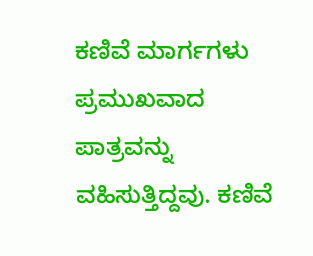ಕಣಿವೆ ಮಾರ್ಗಗಳು ಪ್ರಮುಖವಾದ ಪಾತ್ರವನ್ನು ವಹಿಸುತ್ತಿದ್ದವು. ಕಣಿವೆ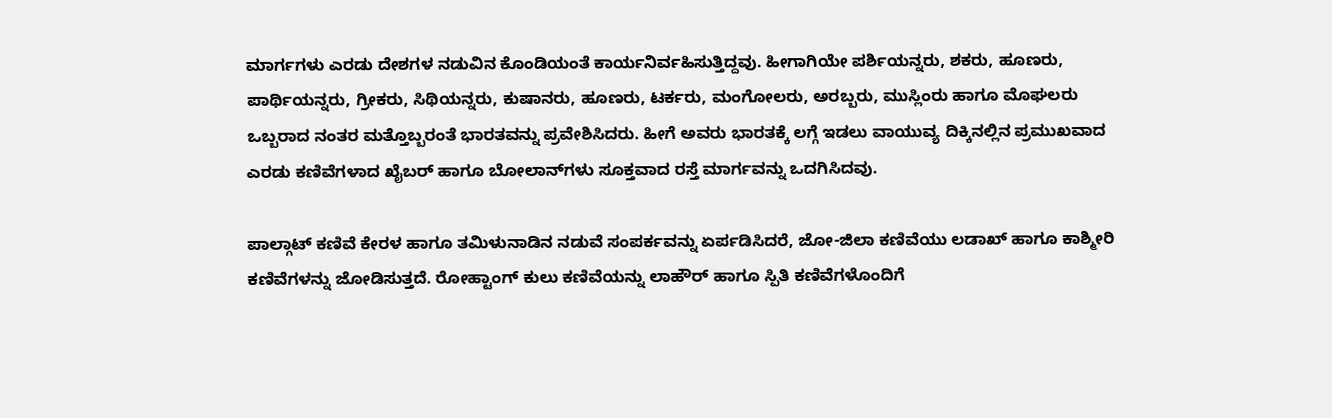ಮಾರ್ಗಗಳು ಎರಡು ದೇಶಗಳ ನಡುವಿನ ಕೊಂಡಿಯಂತೆ ಕಾರ್ಯನಿರ್ವಹಿಸುತ್ತಿದ್ದವು. ಹೀಗಾಗಿಯೇ ಪರ್ಶಿಯನ್ನರು, ಶಕರು, ಹೂಣರು, ಪಾರ್ಥಿಯನ್ನರು, ಗ್ರೀಕರು, ಸಿಥಿಯನ್ನರು, ಕುಷಾನರು, ಹೂಣರು, ಟರ್ಕರು, ಮಂಗೋಲರು, ಅರಬ್ಬರು, ಮುಸ್ಲಿಂರು ಹಾಗೂ ಮೊಘಲರು ಒಬ್ಬರಾದ ನಂತರ ಮತ್ತೊಬ್ಬರಂತೆ ಭಾರತವನ್ನು ಪ್ರವೇಶಿಸಿದರು. ಹೀಗೆ ಅವರು ಭಾರತಕ್ಕೆ ಲಗ್ಗೆ ಇಡಲು ವಾಯುವ್ಯ ದಿಕ್ಕಿನಲ್ಲಿನ ಪ್ರಮುಖವಾದ ಎರಡು ಕಣಿವೆಗಳಾದ ಖೈಬರ್ ಹಾಗೂ ಬೋಲಾನ್‌ಗಳು ಸೂಕ್ತವಾದ ರಸ್ತೆ ಮಾರ್ಗವನ್ನು ಒದಗಿಸಿದವು.

ಪಾಲ್ಗಾಟ್ ಕಣಿವೆ ಕೇರಳ ಹಾಗೂ ತಮಿಳುನಾಡಿನ ನಡುವೆ ಸಂಪರ್ಕವನ್ನು ಏರ್ಪಡಿಸಿದರೆ, ಜೋ-ಜಿಲಾ ಕಣಿವೆಯು ಲಡಾಖ್‌ ಹಾಗೂ ಕಾಶ್ಮೀರಿ ಕಣಿವೆಗಳನ್ನು ಜೋಡಿಸುತ್ತದೆ. ರೋಹ್ಟಾಂಗ್‌ ಕುಲು ಕಣಿವೆಯನ್ನು ಲಾಹೌರ್‌ ಹಾಗೂ ಸ್ಪಿತಿ ಕಣಿವೆಗಳೊಂದಿಗೆ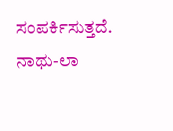ಸಂಪರ್ಕಿಸುತ್ತದೆ. ನಾಥು-ಲಾ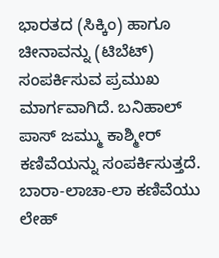ಭಾರತದ (ಸಿಕ್ಕಿಂ) ಹಾಗೂ ಚೀನಾವನ್ನು (ಟಿಬೆಟ್) ಸಂಪರ್ಕಿಸುವ ಪ್ರಮುಖ ಮಾರ್ಗವಾಗಿದೆ. ಬನಿಹಾಲ್ ಪಾಸ್ ಜಮ್ಮು ಕಾಶ್ಮೀರ್ ಕಣಿವೆಯನ್ನು ಸಂಪರ್ಕಿಸುತ್ತದೆ. ಬಾರಾ-ಲಾಚಾ-ಲಾ ಕಣಿವೆಯು ಲೇಹ್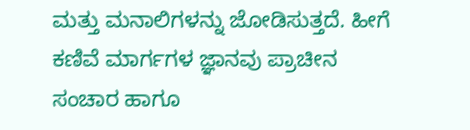ಮತ್ತು ಮನಾಲಿಗಳನ್ನು ಜೋಡಿಸುತ್ತದೆ. ಹೀಗೆ ಕಣಿವೆ ಮಾರ್ಗಗಳ ಜ್ಞಾನವು ಪ್ರಾಚೀನ ಸಂಚಾರ ಹಾಗೂ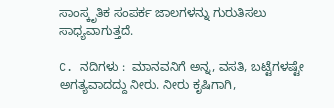ಸಾಂಸ್ಕೃತಿಕ ಸಂಪರ್ಕ ಜಾಲಗಳನ್ನು ಗುರುತಿಸಲು ಸಾಧ್ಯವಾಗುತ್ತದೆ.

C. ನದಿಗಳು :  ಮಾನವನಿಗೆ ಅನ್ನ, ವಸತಿ, ಬಟ್ಟೆಗಳಷ್ಟೇ ಅಗತ್ಯವಾದದ್ದು ನೀರು. ನೀರು ಕೃಷಿಗಾಗಿ,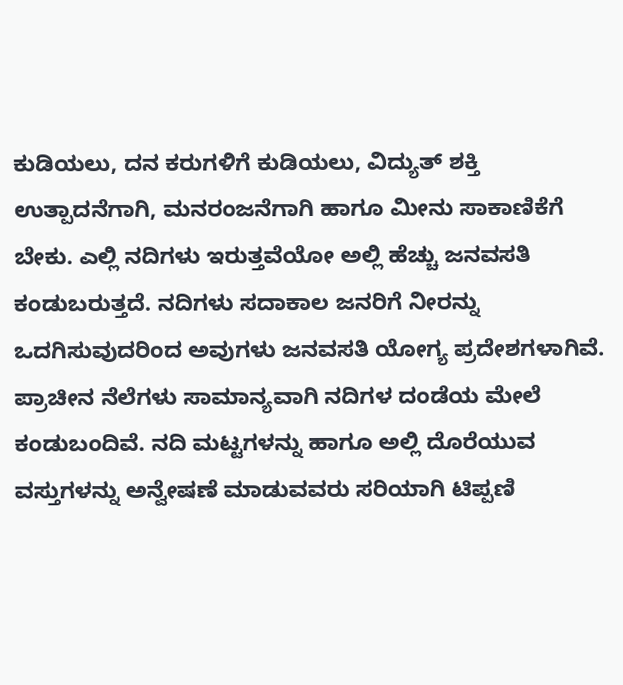ಕುಡಿಯಲು, ದನ ಕರುಗಳಿಗೆ ಕುಡಿಯಲು, ವಿದ್ಯುತ್ ಶಕ್ತಿ ಉತ್ಪಾದನೆಗಾಗಿ, ಮನರಂಜನೆಗಾಗಿ ಹಾಗೂ ಮೀನು ಸಾಕಾಣಿಕೆಗೆ ಬೇಕು. ಎಲ್ಲಿ ನದಿಗಳು ಇರುತ್ತವೆಯೋ ಅಲ್ಲಿ ಹೆಚ್ಚು ಜನವಸತಿ ಕಂಡುಬರುತ್ತದೆ. ನದಿಗಳು ಸದಾಕಾಲ ಜನರಿಗೆ ನೀರನ್ನು ಒದಗಿಸುವುದರಿಂದ ಅವುಗಳು ಜನವಸತಿ ಯೋಗ್ಯ ಪ್ರದೇಶಗಳಾಗಿವೆ. ಪ್ರಾಚೀನ ನೆಲೆಗಳು ಸಾಮಾನ್ಯವಾಗಿ ನದಿಗಳ ದಂಡೆಯ ಮೇಲೆ ಕಂಡುಬಂದಿವೆ. ನದಿ ಮಟ್ಟಗಳನ್ನು ಹಾಗೂ ಅಲ್ಲಿ ದೊರೆಯುವ ವಸ್ತುಗಳನ್ನು ಅನ್ವೇಷಣೆ ಮಾಡುವವರು ಸರಿಯಾಗಿ ಟಿಪ್ಪಣಿ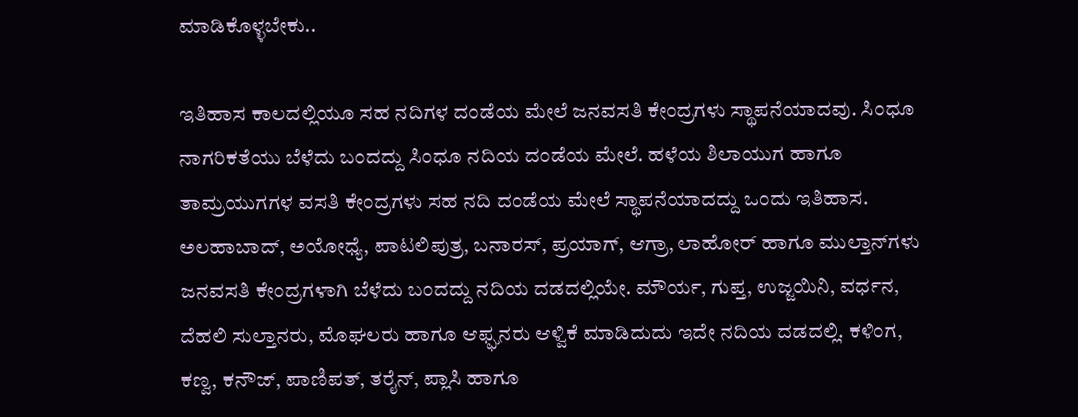ಮಾಡಿಕೊಳ್ಳಬೇಕು..

ಇತಿಹಾಸ ಕಾಲದಲ್ಲಿಯೂ ಸಹ ನದಿಗಳ ದಂಡೆಯ ಮೇಲೆ ಜನವಸತಿ ಕೇಂದ್ರಗಳು ಸ್ಥಾಪನೆಯಾದವು. ಸಿಂಧೂ ನಾಗರಿಕತೆಯು ಬೆಳೆದು ಬಂದದ್ದು ಸಿಂಧೂ ನದಿಯ ದಂಡೆಯ ಮೇಲೆ. ಹಳೆಯ ಶಿಲಾಯುಗ ಹಾಗೂ ತಾಮ್ರಯುಗಗಳ ವಸತಿ ಕೇಂದ್ರಗಳು ಸಹ ನದಿ ದಂಡೆಯ ಮೇಲೆ ಸ್ಥಾಪನೆಯಾದದ್ದು ಒಂದು ಇತಿಹಾಸ. ಅಲಹಾಬಾದ್, ಅಯೋಧ್ಯೆ, ಪಾಟಲಿಪುತ್ರ, ಬನಾರಸ್, ಪ್ರಯಾಗ್, ಆಗ್ರಾ, ಲಾಹೋರ್ ಹಾಗೂ ಮುಲ್ತಾನ್‌ಗಳು ಜನವಸತಿ ಕೇಂದ್ರಗಳಾಗಿ ಬೆಳೆದು ಬಂದದ್ದು ನದಿಯ ದಡದಲ್ಲಿಯೇ. ಮೌರ್ಯ, ಗುಪ್ತ, ಉಜ್ಜಯಿನಿ, ವರ್ಧನ, ದೆಹಲಿ ಸುಲ್ತಾನರು, ಮೊಘಲರು ಹಾಗೂ ಆಫ್ಘನರು ಆಳ್ವಿಕೆ ಮಾಡಿದುದು ಇದೇ ನದಿಯ ದಡದಲ್ಲಿ. ಕಳಿಂಗ, ಕಣ್ವ, ಕನೌಜ್, ಪಾಣಿಪತ್, ತರೈನ್‌, ಪ್ಲಾಸಿ ಹಾಗೂ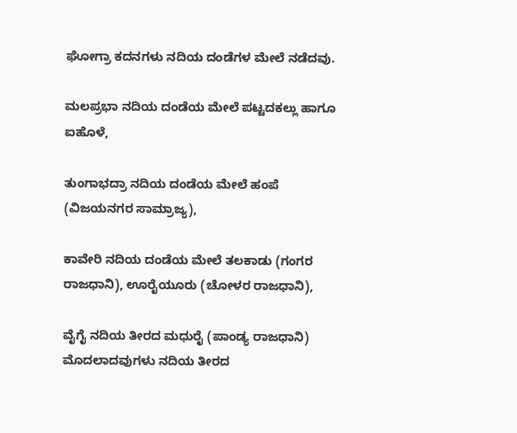ಘೋಗ್ರಾ ಕದನಗಳು ನದಿಯ ದಂಡೆಗಳ ಮೇಲೆ ನಡೆದವು.

ಮಲಪ್ರಭಾ ನದಿಯ ದಂಡೆಯ ಮೇಲೆ ಪಟ್ಟದಕಲ್ಲು ಹಾಗೂ ಐಹೊಳೆ,

ತುಂಗಾಭದ್ರಾ ನದಿಯ ದಂಡೆಯ ಮೇಲೆ ಹಂಪೆ (ವಿಜಯನಗರ ಸಾಮ್ರಾಜ್ಯ),

ಕಾವೇರಿ ನದಿಯ ದಂಡೆಯ ಮೇಲೆ ತಲಕಾಡು (ಗಂಗರ ರಾಜಧಾನಿ), ಊರೈಯೂರು (ಚೋಳರ ರಾಜಧಾನಿ),

ವೈಗೈ ನದಿಯ ತೀರದ ಮಧುರೈ (ಪಾಂಡ್ಯ ರಾಜಧಾನಿ) ಮೊದಲಾದವುಗಳು ನದಿಯ ತೀರದ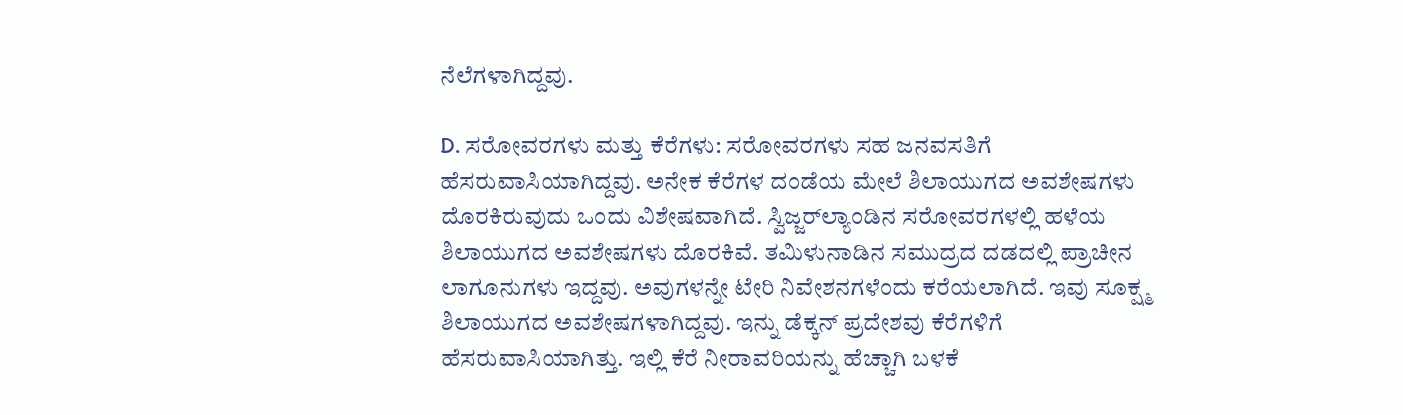ನೆಲೆಗಳಾಗಿದ್ದವು.

D. ಸರೋವರಗಳು ಮತ್ತು ಕೆರೆಗಳು: ಸರೋವರಗಳು ಸಹ ಜನವಸತಿಗೆ ಹೆಸರುವಾಸಿಯಾಗಿದ್ದವು. ಅನೇಕ ಕೆರೆಗಳ ದಂಡೆಯ ಮೇಲೆ ಶಿಲಾಯುಗದ ಅವಶೇಷಗಳು ದೊರಕಿರುವುದು ಒಂದು ವಿಶೇಷವಾಗಿದೆ. ಸ್ವಿಜ್ಜರ್‌ಲ್ಯಾಂಡಿನ ಸರೋವರಗಳಲ್ಲಿ ಹಳೆಯ ಶಿಲಾಯುಗದ ಅವಶೇಷಗಳು ದೊರಕಿವೆ. ತಮಿಳುನಾಡಿನ ಸಮುದ್ರದ ದಡದಲ್ಲಿ ಪ್ರಾಚೀನ ಲಾಗೂನುಗಳು ಇದ್ದವು. ಅವುಗಳನ್ನೇ ಟೇರಿ ನಿವೇಶನಗಳೆಂದು ಕರೆಯಲಾಗಿದೆ. ಇವು ಸೂಕ್ಷ್ಮ ಶಿಲಾಯುಗದ ಅವಶೇಷಗಳಾಗಿದ್ದವು. ಇನ್ನು ಡೆಕ್ಕನ್ ಪ್ರದೇಶವು ಕೆರೆಗಳಿಗೆ ಹೆಸರುವಾಸಿಯಾಗಿತ್ತು. ಇಲ್ಲಿ ಕೆರೆ ನೀರಾವರಿಯನ್ನು ಹೆಚ್ಚಾಗಿ ಬಳಕೆ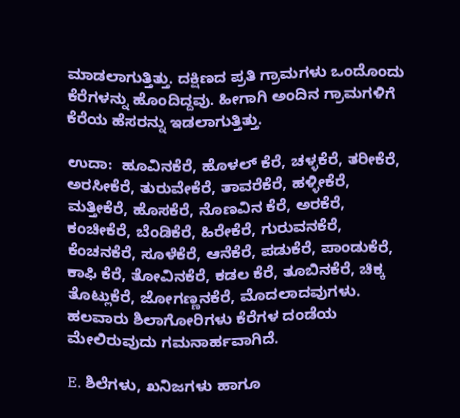ಮಾಡಲಾಗುತ್ತಿತ್ತು. ದಕ್ಷಿಣದ ಪ್ರತಿ ಗ್ರಾಮಗಳು ಒಂದೊಂದು ಕೆರೆಗಳನ್ನು ಹೊಂದಿದ್ದವು. ಹೀಗಾಗಿ ಅಂದಿನ ಗ್ರಾಮಗಳಿಗೆ ಕೆರೆಯ ಹೆಸರನ್ನು ಇಡಲಾಗುತ್ತಿತ್ತು.

ಉದಾ:  ಹೂವಿನಕೆರೆ, ಹೊಳಲ್‌ ಕೆರೆ, ಚಳ್ಳಕೆರೆ, ತರೀಕೆರೆ, ಅರಸೀಕೆರೆ, ತುರುವೇಕೆರೆ, ತಾವರೆಕೆರೆ, ಹಳ್ಳೀಕೆರೆ, ಮತ್ತೀಕೆರೆ, ಹೊಸಕೆರೆ, ನೊಣವಿನ ಕೆರೆ, ಅರಕೆರೆ, ಕಂಚೀಕೆರೆ, ಬೆಂಡಿಕೆರೆ, ಹಿರೇಕೆರೆ, ಗುರುವನಕೆರೆ, ಕೆಂಚನಕೆರೆ, ಸೂಳೆಕೆರೆ, ಆನೆಕೆರೆ, ಪಡುಕೆರೆ, ಪಾಂಡುಕೆರೆ, ಕಾಫಿ ಕೆರೆ, ತೋವಿನಕೆರೆ, ಕಡಲ ಕೆರೆ, ತೂಬಿನಕೆರೆ, ಚಿಕ್ಕ ತೊಟ್ಲುಕೆರೆ, ಜೋಗಣ್ಣನಕೆರೆ, ಮೊದಲಾದವುಗಳು. ಹಲವಾರು ಶಿಲಾಗೋರಿಗಳು ಕೆರೆಗಳ ದಂಡೆಯ ಮೇಲಿರುವುದು ಗಮನಾರ್ಹವಾಗಿದೆ.

E. ಶಿಲೆಗಳು, ಖನಿಜಗಳು ಹಾಗೂ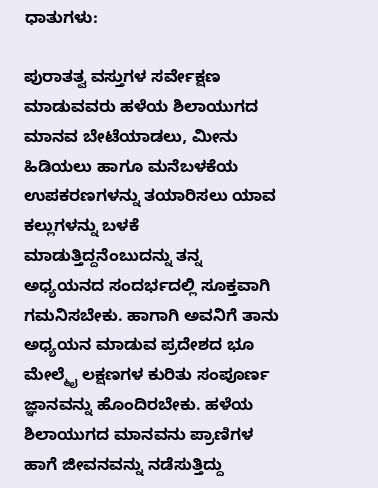ಧಾತುಗಳು:

ಪುರಾತತ್ವ ವಸ್ತುಗಳ ಸರ್ವೇಕ್ಷಣ ಮಾಡುವವರು ಹಳೆಯ ಶಿಲಾಯುಗದ ಮಾನವ ಬೇಟೆಯಾಡಲು, ಮೀನು ಹಿಡಿಯಲು ಹಾಗೂ ಮನೆಬಳಕೆಯ ಉಪಕರಣಗಳನ್ನು ತಯಾರಿಸಲು ಯಾವ ಕಲ್ಲುಗಳನ್ನು ಬಳಕೆ ಮಾಡುತ್ತಿದ್ದನೆಂಬುದನ್ನು ತನ್ನ  ಅಧ್ಯಯನದ ಸಂದರ್ಭದಲ್ಲಿ ಸೂಕ್ತವಾಗಿ ಗಮನಿಸಬೇಕು. ಹಾಗಾಗಿ ಅವನಿಗೆ ತಾನು ಅಧ್ಯಯನ ಮಾಡುವ ಪ್ರದೇಶದ ಭೂ ಮೇಲ್ಮೈ ಲಕ್ಷಣಗಳ ಕುರಿತು ಸಂಪೂರ್ಣ ಜ್ಞಾನವನ್ನು ಹೊಂದಿರಬೇಕು. ಹಳೆಯ ಶಿಲಾಯುಗದ ಮಾನವನು ಪ್ರಾಣಿಗಳ ಹಾಗೆ ಜೀವನವನ್ನು ನಡೆಸುತ್ತಿದ್ದು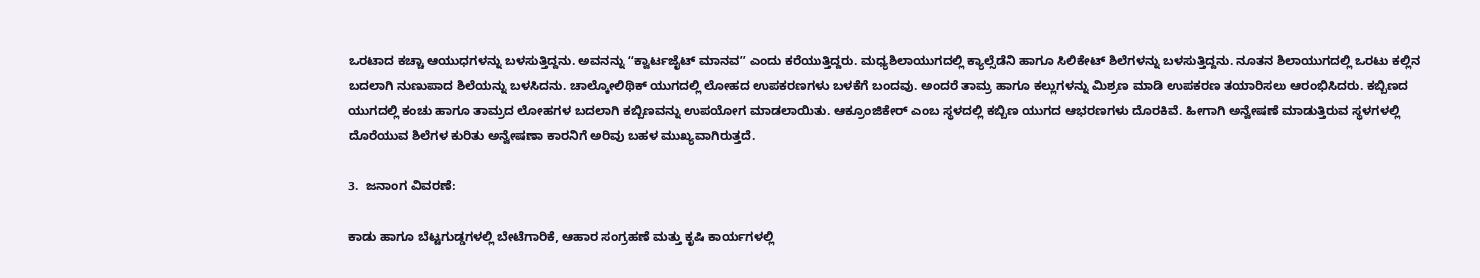ಒರಟಾದ ಕಚ್ಚಾ ಆಯುಧಗಳನ್ನು ಬಳಸುತ್ತಿದ್ದನು. ಅವನನ್ನು ʻʻಕ್ವಾರ್ಟಜೈಟ್ ಮಾನವʼʼ ಎಂದು ಕರೆಯುತ್ತಿದ್ದರು. ಮಧ್ಯಶಿಲಾಯುಗದಲ್ಲಿ ಕ್ಯಾಲ್ಸೆಡೆನಿ ಹಾಗೂ ಸಿಲಿಕೇಟ್ ಶಿಲೆಗಳನ್ನು ಬಳಸುತ್ತಿದ್ದನು. ನೂತನ ಶಿಲಾಯುಗದಲ್ಲಿ ಒರಟು ಕಲ್ಲಿನ ಬದಲಾಗಿ ನುಣುಪಾದ ಶಿಲೆಯನ್ನು ಬಳಸಿದನು. ಚಾಲ್ಕೋಲಿಥಿಕ್ ಯುಗದಲ್ಲಿ ಲೋಹದ ಉಪಕರಣಗಳು ಬಳಕೆಗೆ ಬಂದವು. ಅಂದರೆ ತಾಮ್ರ ಹಾಗೂ ಕಲ್ಲುಗಳನ್ನು ಮಿಶ್ರಣ ಮಾಡಿ ಉಪಕರಣ ತಯಾರಿಸಲು ಆರಂಭಿಸಿದರು. ಕಬ್ಬಿಣದ ಯುಗದಲ್ಲಿ ಕಂಚು ಹಾಗೂ ತಾಮ್ರದ ಲೋಹಗಳ ಬದಲಾಗಿ ಕಬ್ಬಿಣವನ್ನು ಉಪಯೋಗ ಮಾಡಲಾಯಿತು. ಆಕ್ರೂಂಜಿಕೇರ್‌ ಎಂಬ ಸ್ಥಳದಲ್ಲಿ ಕಬ್ಬಿಣ ಯುಗದ ಆಭರಣಗಳು ದೊರಕಿವೆ. ಹೀಗಾಗಿ ಅನ್ವೇಷಣೆ ಮಾಡುತ್ತಿರುವ ಸ್ಥಳಗಳಲ್ಲಿ ದೊರೆಯುವ ಶಿಲೆಗಳ ಕುರಿತು ಅನ್ವೇಷಣಾ ಕಾರನಿಗೆ ಅರಿವು ಬಹಳ ಮುಖ್ಯವಾಗಿರುತ್ತದೆ.

3.  ಜನಾಂಗ ವಿವರಣೆ:

ಕಾಡು ಹಾಗೂ ಬೆಟ್ಟಗುಡ್ಡಗಳಲ್ಲಿ ಬೇಟೆಗಾರಿಕೆ, ಆಹಾರ ಸಂಗ್ರಹಣೆ ಮತ್ತು ಕೃಷಿ ಕಾರ್ಯಗಳಲ್ಲಿ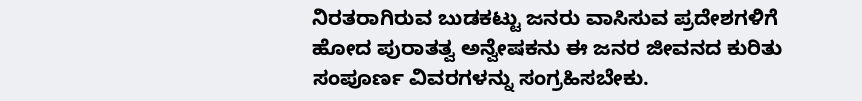ನಿರತರಾಗಿರುವ ಬುಡಕಟ್ಟು ಜನರು ವಾಸಿಸುವ ಪ್ರದೇಶಗಳಿಗೆ ಹೋದ ಪುರಾತತ್ವ ಅನ್ವೇಷಕನು ಈ ಜನರ ಜೀವನದ ಕುರಿತು ಸಂಪೂರ್ಣ ವಿವರಗಳನ್ನು ಸಂಗ್ರಹಿಸಬೇಕು.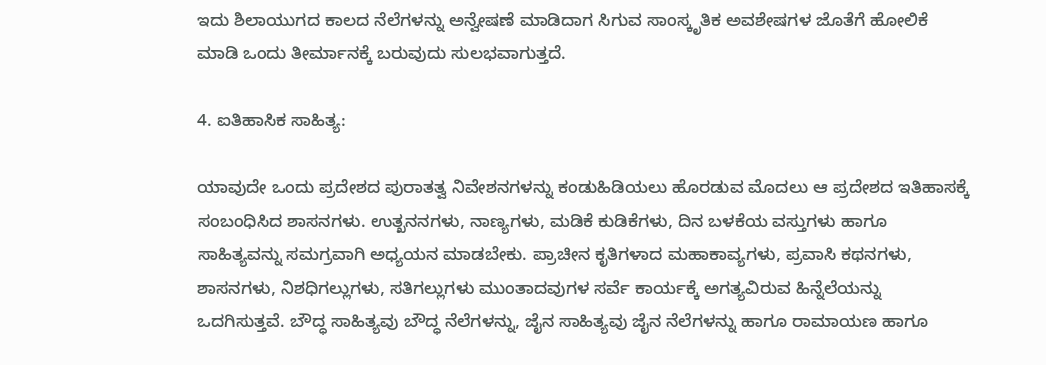ಇದು ಶಿಲಾಯುಗದ ಕಾಲದ ನೆಲೆಗಳನ್ನು ಅನ್ವೇಷಣೆ ಮಾಡಿದಾಗ ಸಿಗುವ ಸಾಂಸ್ಕೃತಿಕ ಅವಶೇಷಗಳ ಜೊತೆಗೆ ಹೋಲಿಕೆ ಮಾಡಿ ಒಂದು ತೀರ್ಮಾನಕ್ಕೆ ಬರುವುದು ಸುಲಭವಾಗುತ್ತದೆ.

4. ಐತಿಹಾಸಿಕ ಸಾಹಿತ್ಯ:

ಯಾವುದೇ ಒಂದು ಪ್ರದೇಶದ ಪುರಾತತ್ವ ನಿವೇಶನಗಳನ್ನು ಕಂಡುಹಿಡಿಯಲು ಹೊರಡುವ ಮೊದಲು ಆ ಪ್ರದೇಶದ ಇತಿಹಾಸಕ್ಕೆ ಸಂಬಂಧಿಸಿದ ಶಾಸನಗಳು. ಉತ್ಖನನಗಳು, ನಾಣ್ಯಗಳು, ಮಡಿಕೆ ಕುಡಿಕೆಗಳು, ದಿನ ಬಳಕೆಯ ವಸ್ತುಗಳು ಹಾಗೂ ಸಾಹಿತ್ಯವನ್ನು ಸಮಗ್ರವಾಗಿ ಅಧ್ಯಯನ ಮಾಡಬೇಕು. ಪ್ರಾಚೀನ ಕೃತಿಗಳಾದ ಮಹಾಕಾವ್ಯಗಳು, ಪ್ರವಾಸಿ ಕಥನಗಳು, ಶಾಸನಗಳು, ನಿಶಧಿಗಲ್ಲುಗಳು, ಸತಿಗಲ್ಲುಗಳು ಮುಂತಾದವುಗಳ ಸರ್ವೆ ಕಾರ್ಯಕ್ಕೆ ಅಗತ್ಯವಿರುವ ಹಿನ್ನೆಲೆಯನ್ನು ಒದಗಿಸುತ್ತವೆ. ಬೌದ್ಧ ಸಾಹಿತ್ಯವು ಬೌದ್ಧ ನೆಲೆಗಳನ್ನು, ಜೈನ ಸಾಹಿತ್ಯವು ಜೈನ ನೆಲೆಗಳನ್ನು ಹಾಗೂ ರಾಮಾಯಣ ಹಾಗೂ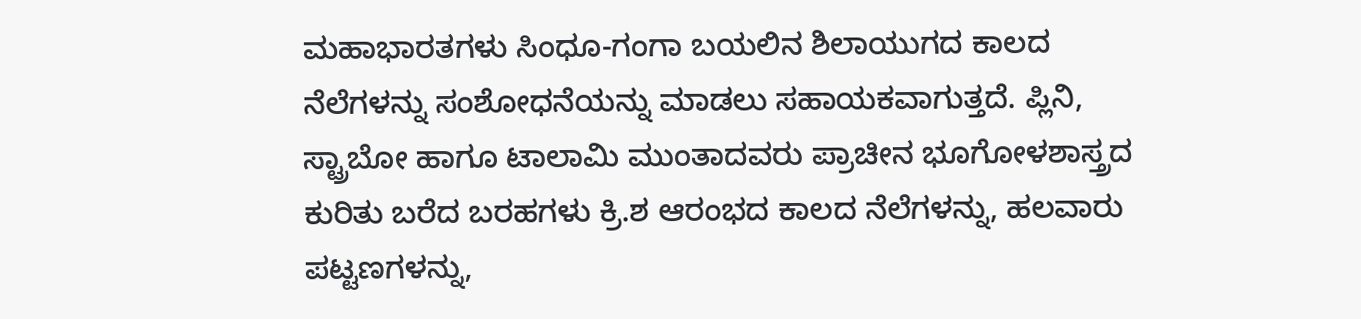ಮಹಾಭಾರತಗಳು ಸಿಂಧೂ-ಗಂಗಾ ಬಯಲಿನ ಶಿಲಾಯುಗದ ಕಾಲದ ನೆಲೆಗಳನ್ನು ಸಂಶೋಧನೆಯನ್ನು ಮಾಡಲು ಸಹಾಯಕವಾಗುತ್ತದೆ. ಪ್ಲಿನಿ, ಸ್ಟ್ರಾಬೋ ಹಾಗೂ ಟಾಲಾಮಿ ಮುಂತಾದವರು ಪ್ರಾಚೀನ ಭೂಗೋಳಶಾಸ್ತ್ರದ ಕುರಿತು ಬರೆದ ಬರಹಗಳು ಕ್ರಿ.ಶ ಆರಂಭದ ಕಾಲದ ನೆಲೆಗಳನ್ನು, ಹಲವಾರು ಪಟ್ಟಣಗಳನ್ನು,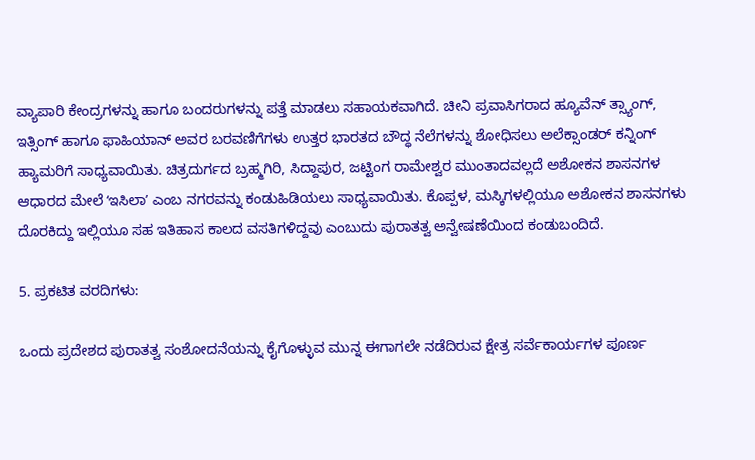ವ್ಯಾಪಾರಿ ಕೇಂದ್ರಗಳನ್ನು ಹಾಗೂ ಬಂದರುಗಳನ್ನು ಪತ್ತೆ ಮಾಡಲು ಸಹಾಯಕವಾಗಿದೆ. ಚೀನಿ ಪ್ರವಾಸಿಗರಾದ ಹ್ಯೂವೆನ್‌ ತ್ಸ್ಯಾಂಗ್‌, ಇತ್ಸಿಂಗ್‌ ಹಾಗೂ ಫಾಹಿಯಾನ್‌ ಅವರ ಬರವಣಿಗೆಗಳು ಉತ್ತರ ಭಾರತದ ಬೌದ್ಧ ನೆಲೆಗಳನ್ನು ಶೋಧಿಸಲು ಅಲೆಕ್ಸಾಂಡರ್ ಕನ್ನಿಂಗ್ ಹ್ಯಾಮರಿಗೆ ಸಾಧ್ಯವಾಯಿತು. ಚಿತ್ರದುರ್ಗದ ಬ್ರಹ್ಮಗಿರಿ, ಸಿದ್ದಾಪುರ, ಜಟ್ಟಿಂಗ ರಾಮೇಶ್ವರ ಮುಂತಾದವಲ್ಲದೆ ಅಶೋಕನ ಶಾಸನಗಳ ಆಧಾರದ ಮೇಲೆ ʻಇಸಿಲಾʼ ಎಂಬ ನಗರವನ್ನು ಕಂಡುಹಿಡಿಯಲು ಸಾಧ್ಯವಾಯಿತು. ಕೊಪ್ಪಳ, ಮಸ್ಕಿಗಳಲ್ಲಿಯೂ ಅಶೋಕನ ಶಾಸನಗಳು ದೊರಕಿದ್ದು ಇಲ್ಲಿಯೂ ಸಹ ಇತಿಹಾಸ ಕಾಲದ ವಸತಿಗಳಿದ್ದವು ಎಂಬುದು ಪುರಾತತ್ವ ಅನ್ವೇಷಣೆಯಿಂದ ಕಂಡುಬಂದಿದೆ.

5. ಪ್ರಕಟಿತ ವರದಿಗಳು:

ಒಂದು ಪ್ರದೇಶದ ಪುರಾತತ್ವ ಸಂಶೋದನೆಯನ್ನು ಕೈಗೊಳ್ಳುವ ಮುನ್ನ ಈಗಾಗಲೇ ನಡೆದಿರುವ ಕ್ಷೇತ್ರ ಸರ್ವೆಕಾರ್ಯಗಳ ಪೂರ್ಣ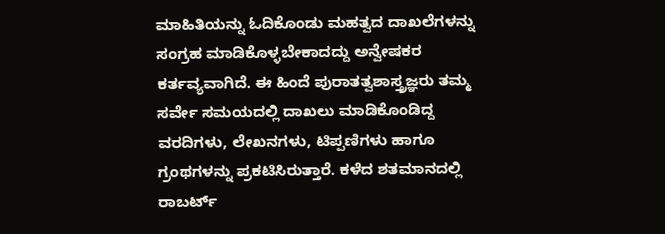ಮಾಹಿತಿಯನ್ನು ಓದಿಕೊಂಡು ಮಹತ್ವದ ದಾಖಲೆಗಳನ್ನು ಸಂಗ್ರಹ ಮಾಡಿಕೊಳ್ಳಬೇಕಾದದ್ದು ಅನ್ವೇಷಕರ ಕರ್ತವ್ಯವಾಗಿದೆ. ಈ ಹಿಂದೆ ಪುರಾತತ್ವಶಾಸ್ತ್ರಜ್ಞರು ತಮ್ಮ ಸರ್ವೇ ಸಮಯದಲ್ಲಿ ದಾಖಲು ಮಾಡಿಕೊಂಡಿದ್ದ ವರದಿಗಳು, ಲೇಖನಗಳು, ಟಿಪ್ಪಣಿಗಳು ಹಾಗೂ ಗ್ರಂಥಗಳನ್ನು ಪ್ರಕಟಿಸಿರುತ್ತಾರೆ. ಕಳೆದ ಶತಮಾನದಲ್ಲಿ ರಾಬರ್ಟ್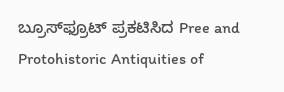ಬ್ರೂಸ್‌ಫ್ರೂಟ್ ಪ್ರಕಟಿಸಿದ Pree and Protohistoric Antiquities of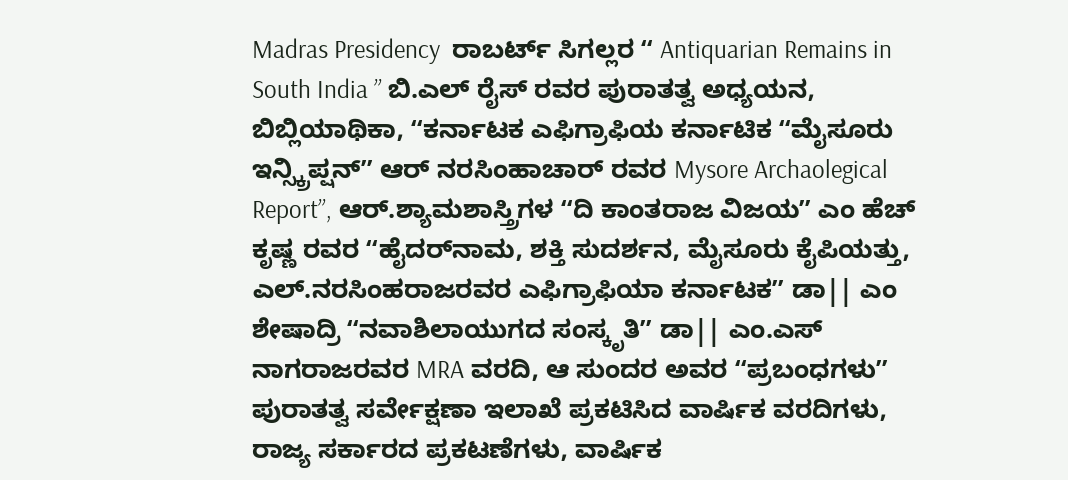Madras Presidency  ರಾಬರ್ಟ್ ಸಿಗಲ್ಲರ ʻʻ Antiquarian Remains in South India ʼʼ ಬಿ.ಎಲ್ ರೈಸ್ ರವರ ಪುರಾತತ್ವ ಅಧ್ಯಯನ, ಬಿಬ್ಲಿಯಾಥಿಕಾ, ʻʻಕರ್ನಾಟಕ ಎಫಿಗ್ರಾಫಿಯ ಕರ್ನಾಟಿಕ ʻʻಮೈಸೂರು ಇನ್ಸ್ಕ್ರಿಪ್ಷನ್ʼʼ ಆರ್ ನರಸಿಂಹಾಚಾರ್ ರವರ Mysore Archaolegical Reportʼʼ, ಆರ್.ಶ್ಯಾಮಶಾಸ್ತ್ರಿಗಳ ʻʻದಿ ಕಾಂತರಾಜ ವಿಜಯʼʼ ಎಂ ಹೆಚ್ ಕೃಷ್ಣ ರವರ ʻʻಹೈದರ್‌ನಾಮ, ಶಕ್ತಿ ಸುದರ್ಶನ, ಮೈಸೂರು ಕೈಪಿಯತ್ತು, ಎಲ್.ನರಸಿಂಹರಾಜರವರ ಎಫಿಗ್ರಾಫಿಯಾ ಕರ್ನಾಟಕʼʼ ಡಾ|| ಎಂ ಶೇಷಾದ್ರಿ ʻʻನವಾಶಿಲಾಯುಗದ ಸಂಸ್ಕೃತಿʼʼ ಡಾ|| ಎಂ.ಎಸ್ ನಾಗರಾಜರವರ MRA ವರದಿ, ಆ ಸುಂದರ ಅವರ ʻʻಪ್ರಬಂಧಗಳುʼʼ ಪುರಾತತ್ವ ಸರ್ವೇಕ್ಷಣಾ ಇಲಾಖೆ ಪ್ರಕಟಿಸಿದ ವಾರ್ಷಿಕ ವರದಿಗಳು, ರಾಜ್ಯ ಸರ್ಕಾರದ ಪ್ರಕಟಣೆಗಳು, ವಾರ್ಷಿಕ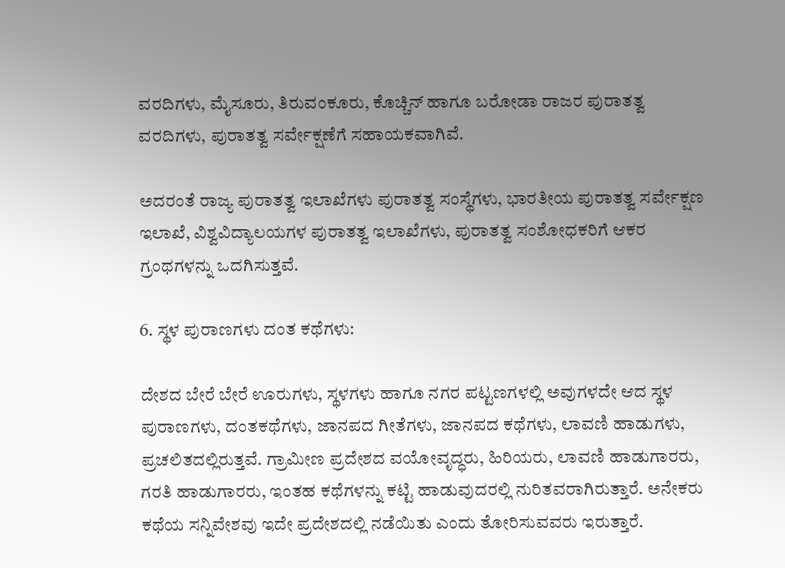ವರದಿಗಳು, ಮೈಸೂರು, ತಿರುವಂಕೂರು, ಕೊಚ್ಚಿನ್ ಹಾಗೂ ಬರೋಡಾ ರಾಜರ ಪುರಾತತ್ವ ವರದಿಗಳು, ಪುರಾತತ್ವ ಸರ್ವೇಕ್ಷಣೆಗೆ ಸಹಾಯಕವಾಗಿವೆ.

ಅದರಂತೆ ರಾಜ್ಯ ಪುರಾತತ್ವ ಇಲಾಖೆಗಳು ಪುರಾತತ್ವ ಸಂಸ್ಥೆಗಳು, ಭಾರತೀಯ ಪುರಾತತ್ವ ಸರ್ವೇಕ್ಷಣ ಇಲಾಖೆ, ವಿಶ್ವವಿದ್ಯಾಲಯಗಳ ಪುರಾತತ್ವ ಇಲಾಖೆಗಳು, ಪುರಾತತ್ವ ಸಂಶೋಧಕರಿಗೆ ಆಕರ ಗ್ರಂಥಗಳನ್ನು ಒದಗಿಸುತ್ತವೆ.

6. ಸ್ಥಳ ಪುರಾಣಗಳು ದಂತ ಕಥೆಗಳು:

ದೇಶದ ಬೇರೆ ಬೇರೆ ಊರುಗಳು, ಸ್ಥಳಗಳು ಹಾಗೂ ನಗರ ಪಟ್ಟಣಗಳಲ್ಲಿ ಅವುಗಳದೇ ಆದ ಸ್ಥಳ ಪುರಾಣಗಳು, ದಂತಕಥೆಗಳು, ಜಾನಪದ ಗೀತೆಗಳು, ಜಾನಪದ ಕಥೆಗಳು, ಲಾವಣಿ ಹಾಡುಗಳು, ಪ್ರಚಲಿತದಲ್ಲಿರುತ್ತವೆ. ಗ್ರಾಮೀಣ ಪ್ರದೇಶದ ವಯೋವೃದ್ಧರು, ಹಿರಿಯರು, ಲಾವಣಿ ಹಾಡುಗಾರರು, ಗರತಿ ಹಾಡುಗಾರರು, ಇಂತಹ ಕಥೆಗಳನ್ನು ಕಟ್ಟಿ ಹಾಡುವುದರಲ್ಲಿ ನುರಿತವರಾಗಿರುತ್ತಾರೆ. ಅನೇಕರು ಕಥೆಯ ಸನ್ನಿವೇಶವು ಇದೇ ಪ್ರದೇಶದಲ್ಲಿ ನಡೆಯಿತು ಎಂದು ತೋರಿಸುವವರು ಇರುತ್ತಾರೆ.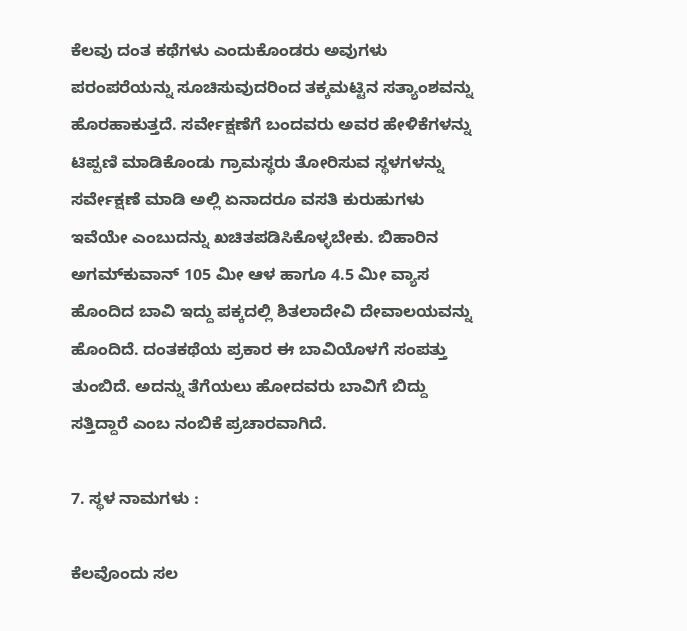ಕೆಲವು ದಂತ ಕಥೆಗಳು ಎಂದುಕೊಂಡರು ಅವುಗಳು ಪರಂಪರೆಯನ್ನು ಸೂಚಿಸುವುದರಿಂದ ತಕ್ಕಮಟ್ಟಿನ ಸತ್ಯಾಂಶವನ್ನು ಹೊರಹಾಕುತ್ತದೆ. ಸರ್ವೇಕ್ಷಣೆಗೆ ಬಂದವರು ಅವರ ಹೇಳಿಕೆಗಳನ್ನು ಟಿಪ್ಪಣಿ ಮಾಡಿಕೊಂಡು ಗ್ರಾಮಸ್ಥರು ತೋರಿಸುವ ಸ್ಥಳಗಳನ್ನು ಸರ್ವೇಕ್ಷಣೆ ಮಾಡಿ ಅಲ್ಲಿ ಏನಾದರೂ ವಸತಿ ಕುರುಹುಗಳು ಇವೆಯೇ ಎಂಬುದನ್ನು ಖಚಿತಪಡಿಸಿಕೊಳ್ಳಬೇಕು. ಬಿಹಾರಿನ ಅಗಮ್‌ಕುವಾನ್ 105 ಮೀ ಆಳ ಹಾಗೂ 4.5 ಮೀ ವ್ಯಾಸ ಹೊಂದಿದ ಬಾವಿ ಇದ್ದು ಪಕ್ಕದಲ್ಲಿ ಶಿತಲಾದೇವಿ ದೇವಾಲಯವನ್ನು ಹೊಂದಿದೆ. ದಂತಕಥೆಯ ಪ್ರಕಾರ ಈ ಬಾವಿಯೊಳಗೆ ಸಂಪತ್ತು ತುಂಬಿದೆ. ಅದನ್ನು ತೆಗೆಯಲು ಹೋದವರು ಬಾವಿಗೆ ಬಿದ್ದು ಸತ್ತಿದ್ದಾರೆ ಎಂಬ ನಂಬಿಕೆ ಪ್ರಚಾರವಾಗಿದೆ.

7. ಸ್ಥಳ ನಾಮಗಳು :

ಕೆಲವೊಂದು ಸಲ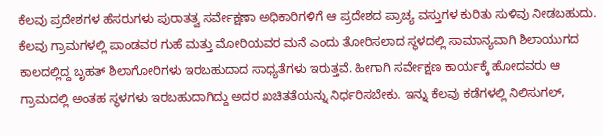ಕೆಲವು ಪ್ರದೇಶಗಳ ಹೆಸರುಗಳು ಪುರಾತತ್ವ ಸರ್ವೇಕ್ಷಣಾ ಅಧಿಕಾರಿಗಳಿಗೆ ಆ ಪ್ರದೇಶದ ಪ್ರಾಚ್ಯ ವಸ್ತುಗಳ ಕುರಿತು ಸುಳಿವು ನೀಡಬಹುದು. ಕೆಲವು ಗ್ರಾಮಗಳಲ್ಲಿ ಪಾಂಡವರ ಗುಹೆ ಮತ್ತು ಮೋರಿಯವರ ಮನೆ ಎಂದು ತೋರಿಸಲಾದ ಸ್ಥಳದಲ್ಲಿ ಸಾಮಾನ್ಯವಾಗಿ ಶಿಲಾಯುಗದ ಕಾಲದಲ್ಲಿದ್ದ ಬೃಹತ್ ಶಿಲಾಗೋರಿಗಳು ಇರಬಹುದಾದ ಸಾಧ್ಯತೆಗಳು ಇರುತ್ತವೆ. ಹೀಗಾಗಿ ಸರ್ವೇಕ್ಷಣ ಕಾರ್ಯಕ್ಕೆ ಹೋದವರು ಆ ಗ್ರಾಮದಲ್ಲಿ ಅಂತಹ ಸ್ಥಳಗಳು ಇರಬಹುದಾಗಿದ್ದು ಅದರ ಖಚಿತತೆಯನ್ನು ನಿರ್ಧರಿಸಬೇಕು. ಇನ್ನು ಕೆಲವು ಕಡೆಗಳಲ್ಲಿ ನಿಲಿಸುಗಲ್,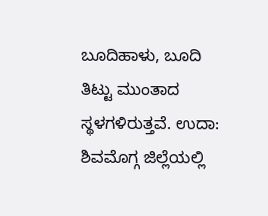ಬೂದಿಹಾಳು, ಬೂದಿ ತಿಟ್ಟು ಮುಂತಾದ ಸ್ಥಳಗಳಿರುತ್ತವೆ. ಉದಾ: ಶಿವಮೊಗ್ಗ ಜಿಲ್ಲೆಯಲ್ಲಿ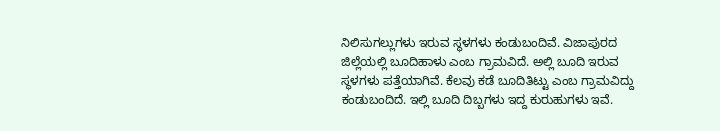ನಿಲಿಸುಗಲ್ಲುಗಳು ಇರುವ ಸ್ಥಳಗಳು ಕಂಡುಬಂದಿವೆ. ವಿಜಾಪುರದ ಜಿಲ್ಲೆಯಲ್ಲಿ ಬೂದಿಹಾಳು ಎಂಬ ಗ್ರಾಮವಿದೆ. ಅಲ್ಲಿ ಬೂದಿ ಇರುವ ಸ್ಥಳಗಳು ಪತ್ತೆಯಾಗಿವೆ. ಕೆಲವು ಕಡೆ ಬೂದಿತಿಟ್ಟು ಎಂಬ ಗ್ರಾಮವಿದ್ದು ಕಂಡುಬಂದಿದೆ. ಇಲ್ಲಿ ಬೂದಿ ದಿಬ್ಬಗಳು ಇದ್ದ ಕುರುಹುಗಳು ಇವೆ.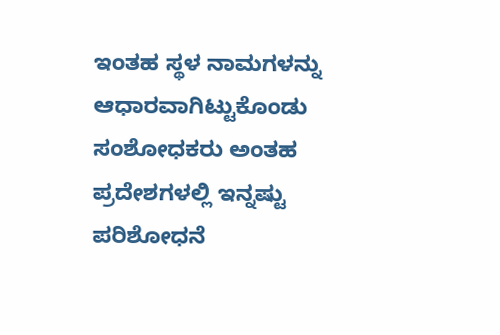ಇಂತಹ ಸ್ಥಳ ನಾಮಗಳನ್ನು ಆಧಾರವಾಗಿಟ್ಟುಕೊಂಡು ಸಂಶೋಧಕರು ಅಂತಹ ಪ್ರದೇಶಗಳಲ್ಲಿ ಇನ್ನಷ್ಟು ಪರಿಶೋಧನೆ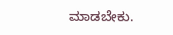ಮಾಡಬೇಕು.